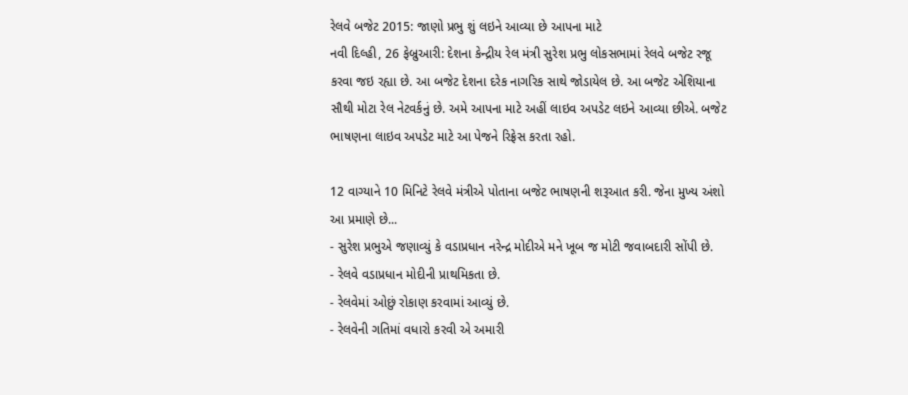રેલવે બજેટ 2015: જાણો પ્રભુ શું લઇને આવ્યા છે આપના માટે
નવી દિલ્હી, 26 ફેબ્રુઆરી: દેશના કેન્દ્રીય રેલ મંત્રી સુરેશ પ્રભુ લોકસભામાં રેલવે બજેટ રજૂ કરવા જઇ રહ્યા છે. આ બજેટ દેશના દરેક નાગરિક સાથે જોડાયેલ છે. આ બજેટ એશિયાના સૌથી મોટા રેલ નેટવર્કનું છે. અમે આપના માટે અહીં લાઇવ અપડેટ લઇને આવ્યા છીએ. બજેટ ભાષણના લાઇવ અપડેટ માટે આ પેજને રિફ્રેસ કરતા રહો.

12 વાગ્યાને 10 મિનિટે રેલવે મંત્રીએ પોતાના બજેટ ભાષણની શરૂઆત કરી. જેના મુખ્ય અંશો આ પ્રમાણે છે...
- સુરેશ પ્રભુએ જણાવ્યું કે વડાપ્રધાન નરેન્દ્ર મોદીએ મને ખૂબ જ મોટી જવાબદારી સોંપી છે.
- રેલવે વડાપ્રધાન મોદીની પ્રાથમિકતા છે.
- રેલવેમાં ઓછું રોકાણ કરવામાં આવ્યું છે.
- રેલવેની ગતિમાં વધારો કરવી એ અમારી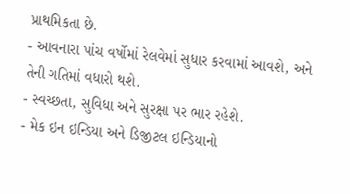પ્રાથમિકતા છે.
- આવનારા પાંચ વર્ષોમાં રેલવેમાં સુધાર કરવામાં આવશે, અને તેની ગતિમાં વધારો થશે.
- સ્વચ્છતા, સુવિધા અને સુરક્ષા પર ભાર રહેશે.
- મેક ઇન ઇન્ડિયા અને ડિજીટલ ઇન્ડિયાનો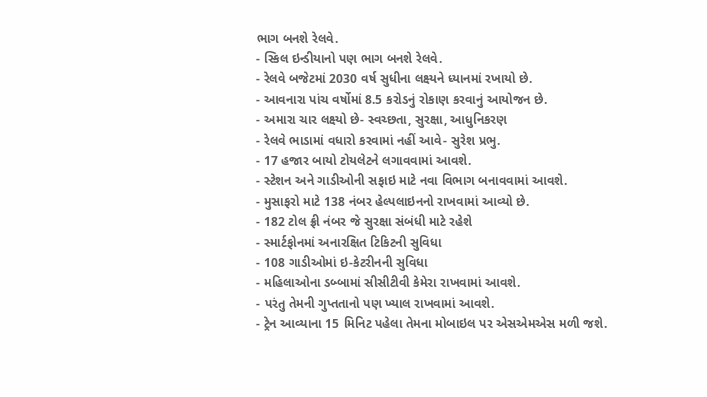ભાગ બનશે રેલવે.
- સ્કિલ ઇન્ડીયાનો પણ ભાગ બનશે રેલવે.
- રેલવે બજેટમાં 2030 વર્ષ સુધીના લક્ષ્યને ધ્યાનમાં રખાયો છે.
- આવનારા પાંચ વર્ષોમાં 8.5 કરોડનું રોકાણ કરવાનું આયોજન છે.
- અમારા ચાર લક્ષ્યો છે- સ્વચ્છતા, સુરક્ષા, આધુનિકરણ
- રેલવે ભાડામાં વધારો કરવામાં નહીં આવે- સુરેશ પ્રભુ.
- 17 હજાર બાયો ટોયલેટને લગાવવામાં આવશે.
- સ્ટેશન અને ગાડીઓની સફાઇ માટે નવા વિભાગ બનાવવામાં આવશે.
- મુસાફરો માટે 138 નંબર હેલ્પલાઇનનો રાખવામાં આવ્યો છે.
- 182 ટોલ ફ્રી નંબર જે સુરક્ષા સંબંધી માટે રહેશે
- સ્માર્ટફોનમાં અનારક્ષિત ટિકિટની સુવિધા
- 108 ગાડીઓમાં ઇ-કેટરીનની સુવિધા
- મહિલાઓના ડબ્બામાં સીસીટીવી કેમેરા રાખવામાં આવશે.
- પરંતુ તેમની ગુપ્તતાનો પણ ખ્યાલ રાખવામાં આવશે.
- ટ્રેન આવ્યાના 15 મિનિટ પહેલા તેમના મોબાઇલ પર એસએમએસ મળી જશે.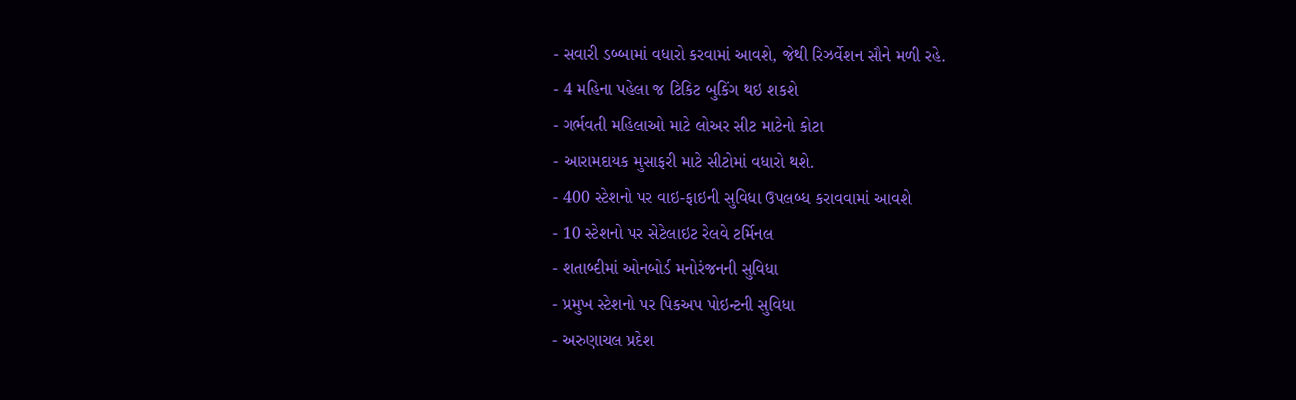- સવારી ડબ્બામાં વધારો કરવામાં આવશે, જેથી રિઝર્વેશન સૌને મળી રહે.
- 4 મહિના પહેલા જ ટિકિટ બુકિંગ થઇ શકશે
- ગર્ભવતી મહિલાઓ માટે લોઅર સીટ માટેનો કોટા
- આરામદાયક મુસાફરી માટે સીટોમાં વધારો થશે.
- 400 સ્ટેશનો પર વાઇ-ફાઇની સુવિધા ઉપલબ્ધ કરાવવામાં આવશે
- 10 સ્ટેશનો પર સેટેલાઇટ રેલવે ટર્મિનલ
- શતાબ્દીમાં ઓનબોર્ડ મનોરંજનની સુવિધા
- પ્રમુખ સ્ટેશનો પર પિકઅપ પોઇન્ટની સુવિધા
- અરુણાચલ પ્રદેશ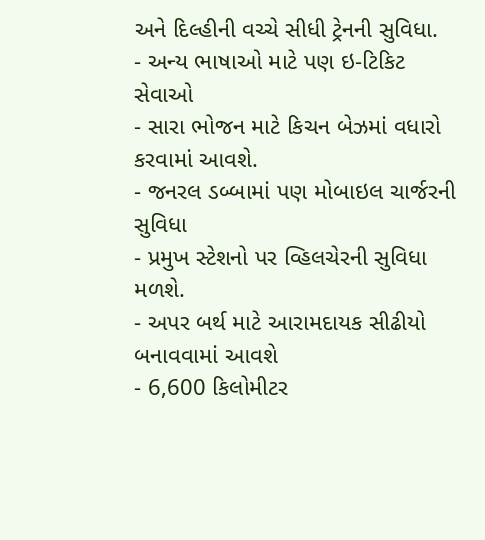અને દિલ્હીની વચ્ચે સીધી ટ્રેનની સુવિધા.
- અન્ય ભાષાઓ માટે પણ ઇ-ટિકિટ સેવાઓ
- સારા ભોજન માટે કિચન બેઝમાં વધારો કરવામાં આવશે.
- જનરલ ડબ્બામાં પણ મોબાઇલ ચાર્જરની સુવિધા
- પ્રમુખ સ્ટેશનો પર વ્હિલચેરની સુવિધા મળશે.
- અપર બર્થ માટે આરામદાયક સીઢીયો બનાવવામાં આવશે
- 6,600 કિલોમીટર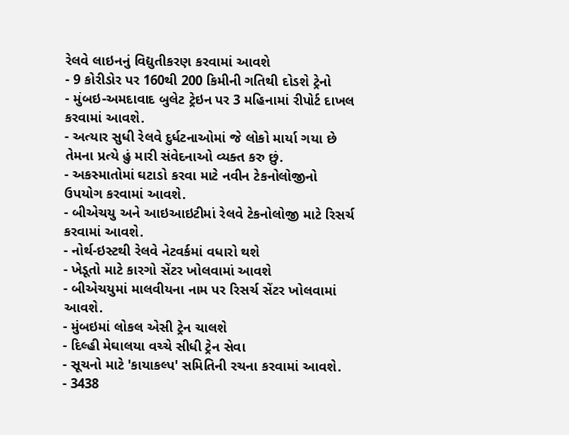રેલવે લાઇનનું વિદ્યુતીકરણ કરવામાં આવશે
- 9 કોરીડોર પર 160થી 200 કિમીની ગતિથી દોડશે ટ્રેનો
- મુંબઇ-અમદાવાદ બુલેટ ટ્રેઇન પર 3 મહિનામાં રીપોર્ટ દાખલ કરવામાં આવશે.
- અત્યાર સુધી રેલવે દુર્ધટનાઓમાં જે લોકો માર્યા ગયા છે તેમના પ્રત્યે હું મારી સંવેદનાઓ વ્યક્ત કરુ છું.
- અકસ્માતોમાં ઘટાડો કરવા માટે નવીન ટેકનોલોજીનો ઉપયોગ કરવામાં આવશે.
- બીએચયુ અને આઇઆઇટીમાં રેલવે ટેકનોલોજી માટે રિસર્ચ કરવામાં આવશે.
- નોર્થ-ઇસ્ટથી રેલવે નેટવર્કમાં વધારો થશે
- ખેડૂતો માટે કારગો સેંટર ખોલવામાં આવશે
- બીએચયુમાં માલવીયના નામ પર રિસર્ચ સેંટર ખોલવામાં આવશે.
- મુંબઇમાં લોકલ એસી ટ્રેન ચાલશે
- દિલ્હી મેઘાલયા વચ્ચે સીધી ટ્રેન સેવા
- સૂચનો માટે 'કાયાકલ્પ' સમિતિની રચના કરવામાં આવશે.
- 3438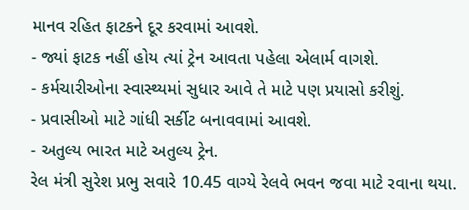માનવ રહિત ફાટકને દૂર કરવામાં આવશે.
- જ્યાં ફાટક નહીં હોય ત્યાં ટ્રેન આવતા પહેલા એલાર્મ વાગશે.
- કર્મચારીઓના સ્વાસ્થ્યમાં સુધાર આવે તે માટે પણ પ્રયાસો કરીશું.
- પ્રવાસીઓ માટે ગાંધી સર્કીટ બનાવવામાં આવશે.
- અતુલ્ય ભારત માટે અતુલ્ય ટ્રેન.
રેલ મંત્રી સુરેશ પ્રભુ સવારે 10.45 વાગ્યે રેલવે ભવન જવા માટે રવાના થયા.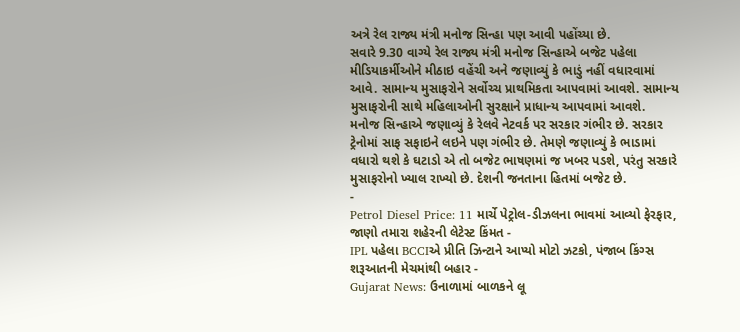અત્રે રેલ રાજ્ય મંત્રી મનોજ સિન્હા પણ આવી પહોંચ્યા છે.
સવારે 9.30 વાગ્યે રેલ રાજ્ય મંત્રી મનોજ સિન્હાએ બજેટ પહેલા મીડિયાકર્મીઓને મીઠાઇ વહેંચી અને જણાવ્યું કે ભાડું નહીં વધારવામાં આવે. સામાન્ય મુસાફરોને સર્વોચ્ચ પ્રાથમિકતા આપવામાં આવશે. સામાન્ય મુસાફરોની સાથે મહિલાઓની સુરક્ષાને પ્રાધાન્ય આપવામાં આવશે.
મનોજ સિન્હાએ જણાવ્યું કે રેલવે નેટવર્ક પર સરકાર ગંભીર છે. સરકાર ટ્રેનોમાં સાફ સફાઇને લઇને પણ ગંભીર છે. તેમણે જણાવ્યું કે ભાડામાં વધારો થશે કે ઘટાડો એ તો બજેટ ભાષણમાં જ ખબર પડશે, પરંતુ સરકારે મુસાફરોનો ખ્યાલ રાખ્યો છે. દેશની જનતાના હિતમાં બજેટ છે.
-
Petrol Diesel Price: 11 માર્ચે પેટ્રોલ-ડીઝલના ભાવમાં આવ્યો ફેરફાર, જાણો તમારા શહેરની લેટેસ્ટ કિંમત -
IPL પહેલા BCCIએ પ્રીતિ ઝિન્ટાને આપ્યો મોટો ઝટકો, પંજાબ કિંગ્સ શરૂઆતની મેચમાંથી બહાર -
Gujarat News: ઉનાળામાં બાળકને લૂ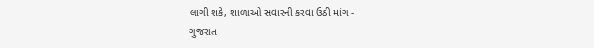લાગી શકે, શાળાઓ સવારની કરવા ઉઠી માંગ -
ગુજરાત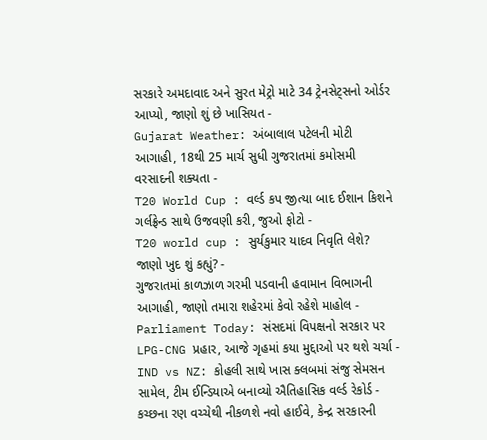સરકારે અમદાવાદ અને સુરત મેટ્રો માટે 34 ટ્રેનસેટ્સનો ઓર્ડર આપ્યો, જાણો શું છે ખાસિયત -
Gujarat Weather: અંબાલાલ પટેલની મોટી આગાહી, 18થી 25 માર્ચ સુધી ગુજરાતમાં કમોસમી વરસાદની શક્યતા -
T20 World Cup : વર્લ્ડ કપ જીત્યા બાદ ઈશાન કિશને ગર્લફ્રેન્ડ સાથે ઉજવણી કરી, જુઓ ફોટો -
T20 world cup : સુર્યકુમાર યાદવ નિવૃતિ લેશે? જાણો ખુદ શું કહ્યું? -
ગુજરાતમાં કાળઝાળ ગરમી પડવાની હવામાન વિભાગની આગાહી, જાણો તમારા શહેરમાં કેવો રહેશે માહોલ -
Parliament Today: સંસદમાં વિપક્ષનો સરકાર પર LPG-CNG પ્રહાર, આજે ગૃહમાં કયા મુદ્દાઓ પર થશે ચર્ચા -
IND vs NZ: કોહલી સાથે ખાસ ક્લબમાં સંજુ સેમસન સામેલ, ટીમ ઈન્ડિયાએ બનાવ્યો ઐતિહાસિક વર્લ્ડ રેકોર્ડ -
કચ્છના રણ વચ્ચેથી નીકળશે નવો હાઈવે, કેન્દ્ર સરકારની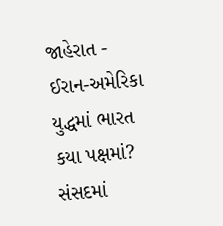જાહેરાત -
ઈરાન-અમેરિકા યુદ્ધમાં ભારત કયા પક્ષમાં? સંસદમાં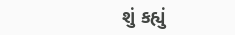શું કહ્યું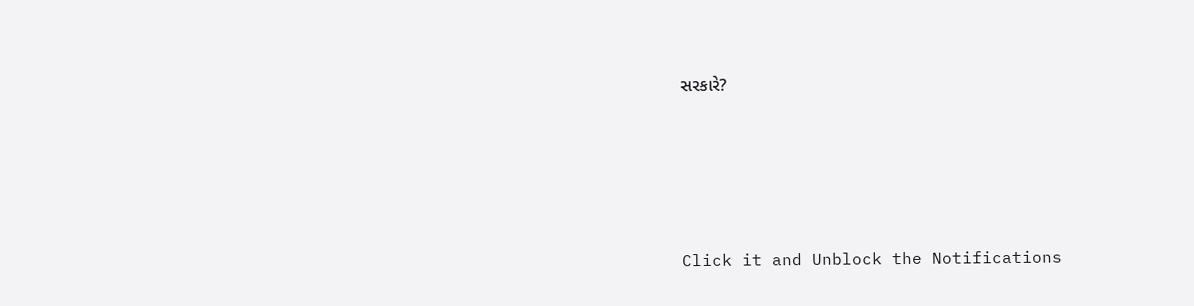સરકારે?





Click it and Unblock the Notifications